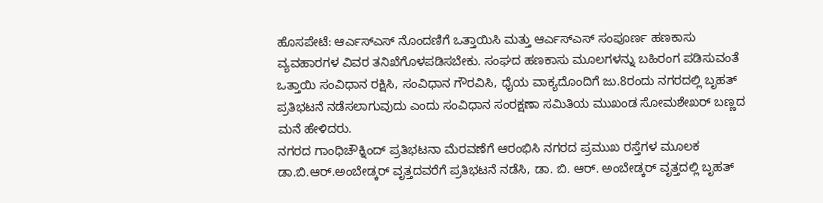ಹೊಸಪೇಟೆ: ಆರ್ಎಸ್ಎಸ್ ನೊಂದಣಿಗೆ ಒತ್ತಾಯಿಸಿ ಮತ್ತು ಆರ್ಎಸ್ಎಸ್ ಸಂಪೂರ್ಣ ಹಣಕಾಸು ವ್ಯವಹಾರಗಳ ವಿವರ ತನಿಖೆಗೊಳಪಡಿಸಬೇಕು. ಸಂಘದ ಹಣಕಾಸು ಮೂಲಗಳನ್ನು ಬಹಿರಂಗ ಪಡಿಸುವಂತೆ ಒತ್ತಾಯಿ ಸಂವಿಧಾನ ರಕ್ಷಿಸಿ, ಸಂವಿಧಾನ ಗೌರವಿಸಿ, ಧೈಯ ವಾಕ್ಯದೊಂದಿಗೆ ಜು.8ರಂದು ನಗರದಲ್ಲಿ ಬೃಹತ್ ಪ್ರತಿಭಟನೆ ನಡೆಸಲಾಗುವುದು ಎಂದು ಸಂವಿಧಾನ ಸಂರಕ್ಷಣಾ ಸಮಿತಿಯ ಮುಖಂಡ ಸೋಮಶೇಖರ್ ಬಣ್ಣದ ಮನೆ ಹೇಳಿದರು.
ನಗರದ ಗಾಂಧಿಚೌಕ್ನಿಂದ್ ಪ್ರತಿಭಟನಾ ಮೆರವಣೆಗೆ ಆರಂಭಿಸಿ ನಗರದ ಪ್ರಮುಖ ರಸ್ತೆಗಳ ಮೂಲಕ ಡಾ.ಬಿ.ಆರ್.ಅಂಬೇಡ್ಕರ್ ವೃತ್ತದವರೆಗೆ ಪ್ರತಿಭಟನೆ ನಡೆಸಿ, ಡಾ. ಬಿ. ಆರ್. ಅಂಬೇಡ್ಕರ್ ವೃತ್ತದಲ್ಲಿ ಬೃಹತ್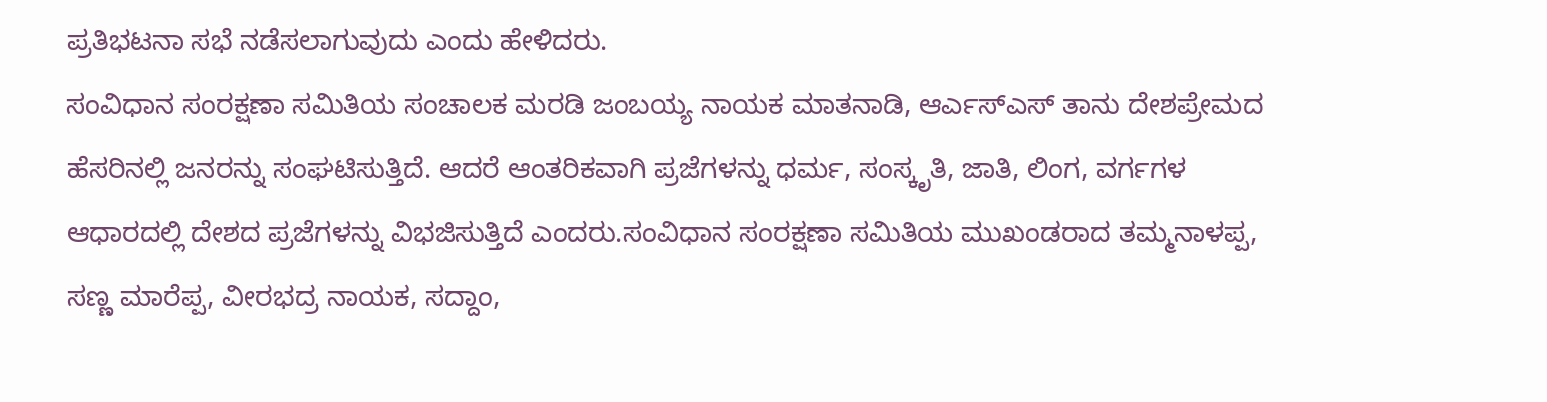ಪ್ರತಿಭಟನಾ ಸಭೆ ನಡೆಸಲಾಗುವುದು ಎಂದು ಹೇಳಿದರು.
ಸಂವಿಧಾನ ಸಂರಕ್ಷಣಾ ಸಮಿತಿಯ ಸಂಚಾಲಕ ಮರಡಿ ಜಂಬಯ್ಯ ನಾಯಕ ಮಾತನಾಡಿ, ಆರ್ಎಸ್ಎಸ್ ತಾನು ದೇಶಪ್ರೇಮದ ಹೆಸರಿನಲ್ಲಿ ಜನರನ್ನು ಸಂಘಟಿಸುತ್ತಿದೆ. ಆದರೆ ಆಂತರಿಕವಾಗಿ ಪ್ರಜೆಗಳನ್ನು ಧರ್ಮ, ಸಂಸ್ಕೃತಿ, ಜಾತಿ, ಲಿಂಗ, ವರ್ಗಗಳ ಆಧಾರದಲ್ಲಿ ದೇಶದ ಪ್ರಜೆಗಳನ್ನು ವಿಭಜಿಸುತ್ತಿದೆ ಎಂದರು.ಸಂವಿಧಾನ ಸಂರಕ್ಷಣಾ ಸಮಿತಿಯ ಮುಖಂಡರಾದ ತಮ್ಮನಾಳಪ್ಪ, ಸಣ್ಣ ಮಾರೆಪ್ಪ, ವೀರಭದ್ರ ನಾಯಕ, ಸದ್ದಾಂ,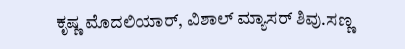ಕೃಷ್ಣ ಮೊದಲಿಯಾರ್, ವಿಶಾಲ್ ಮ್ಯಾಸರ್ ಶಿವು.ಸಣ್ಣ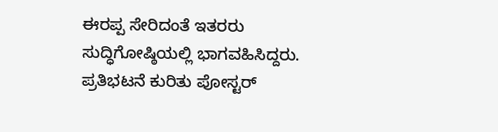ಈರಪ್ಪ ಸೇರಿದಂತೆ ಇತರರು ಸುದ್ಧಿಗೋಷ್ಠಿಯಲ್ಲಿ ಭಾಗವಹಿಸಿದ್ದರು. ಪ್ರತಿಭಟನೆ ಕುರಿತು ಪೋಸ್ಟರ್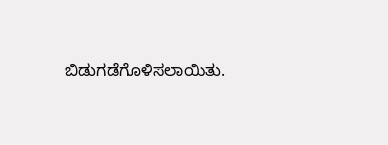ಬಿಡುಗಡೆಗೊಳಿಸಲಾಯಿತು.